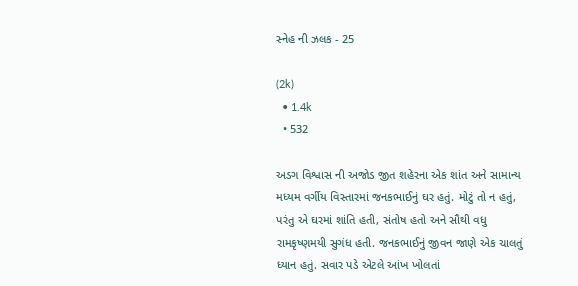સ્નેહ ની ઝલક - 25

(2k)
  • 1.4k
  • 532

અડગ વિશ્વાસ ની અજોડ જીત શહેરના એક શાંત અને સામાન્ય મધ્યમ વર્ગીય વિસ્તારમાં જનકભાઈનું ઘર હતું. મોટું તો ન હતું, પરંતુ એ ઘરમાં શાંતિ હતી, સંતોષ હતો અને સૌથી વધુ રામકૃષ્ણમયી સુગંધ હતી. જનકભાઈનું જીવન જાણે એક ચાલતું ધ્યાન હતું. સવાર પડે એટલે આંખ ખોલતાં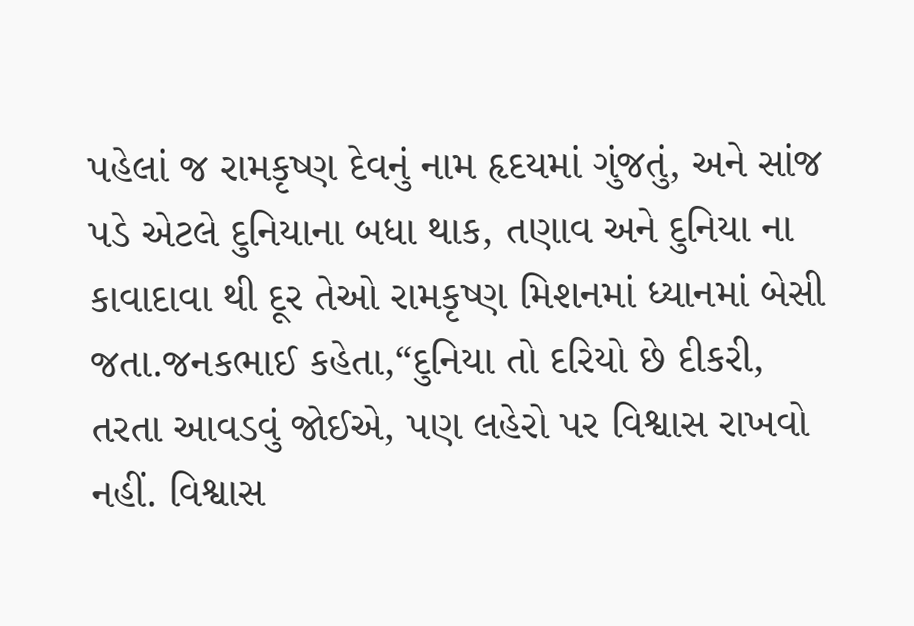પહેલાં જ રામકૃષ્ણ દેવનું નામ હૃદયમાં ગુંજતું, અને સાંજ પડે એટલે દુનિયાના બધા થાક, તણાવ અને દુનિયા ના કાવાદાવા થી દૂર તેઓ રામકૃષ્ણ મિશનમાં ધ્યાનમાં બેસી જતા.જનકભાઈ કહેતા,“દુનિયા તો દરિયો છે દીકરી, તરતા આવડવું જોઈએ, પણ લહેરો પર વિશ્વાસ રાખવો નહીં. વિશ્વાસ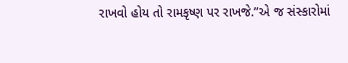રાખવો હોય તો રામકૃષ્ણ પર રાખજે.”એ જ સંસ્કારોમાં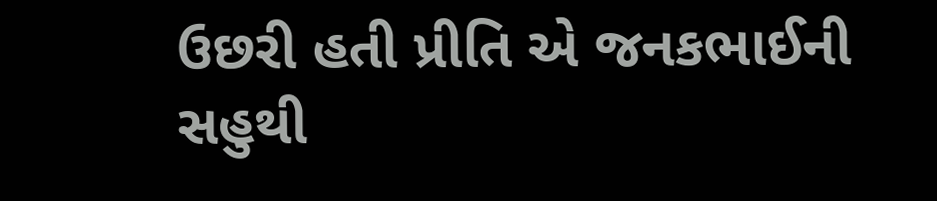ઉછરી હતી પ્રીતિ એ જનકભાઈની સહુથી